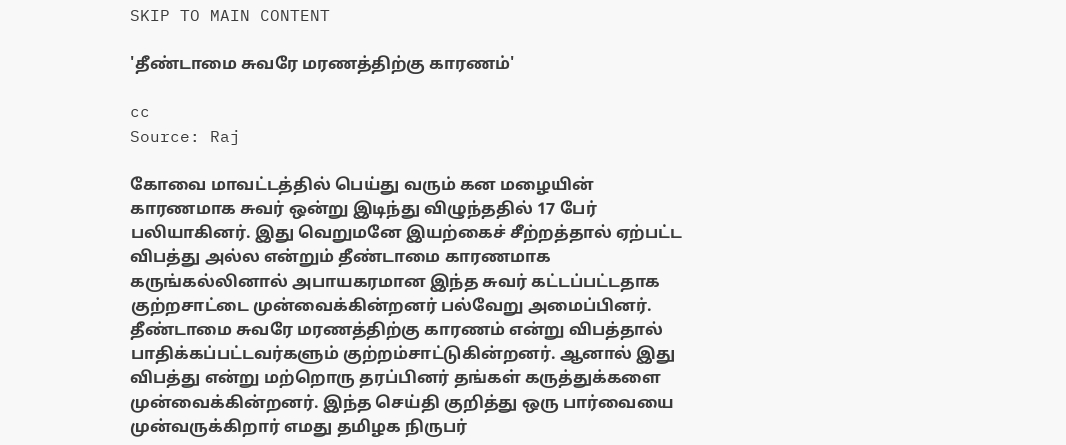SKIP TO MAIN CONTENT

'தீண்டாமை சுவரே மரணத்திற்கு காரணம்'

cc
Source: Raj

கோவை மாவட்டத்தில் பெய்து வரும் கன மழையின் காரணமாக சுவர் ஒன்று இடிந்து விழுந்ததில் 17 பேர் பலியாகினர். இது வெறுமனே இயற்கைச் சீற்றத்தால் ஏற்பட்ட விபத்து அல்ல என்றும் தீண்டாமை காரணமாக கருங்கல்லினால் அபாயகரமான இந்த சுவர் கட்டப்பட்டதாக குற்றசாட்டை முன்வைக்கின்றனர் பல்வேறு அமைப்பினர். தீண்டாமை சுவரே மரணத்திற்கு காரணம் என்று விபத்தால் பாதிக்கப்பட்டவர்களும் குற்றம்சாட்டுகின்றனர். ஆனால் இது விபத்து என்று மற்றொரு தரப்பினர் தங்கள் கருத்துக்களை முன்வைக்கின்றனர். இந்த செய்தி குறித்து ஒரு பார்வையை முன்வருக்கிறார் எமது தமிழக நிருபர்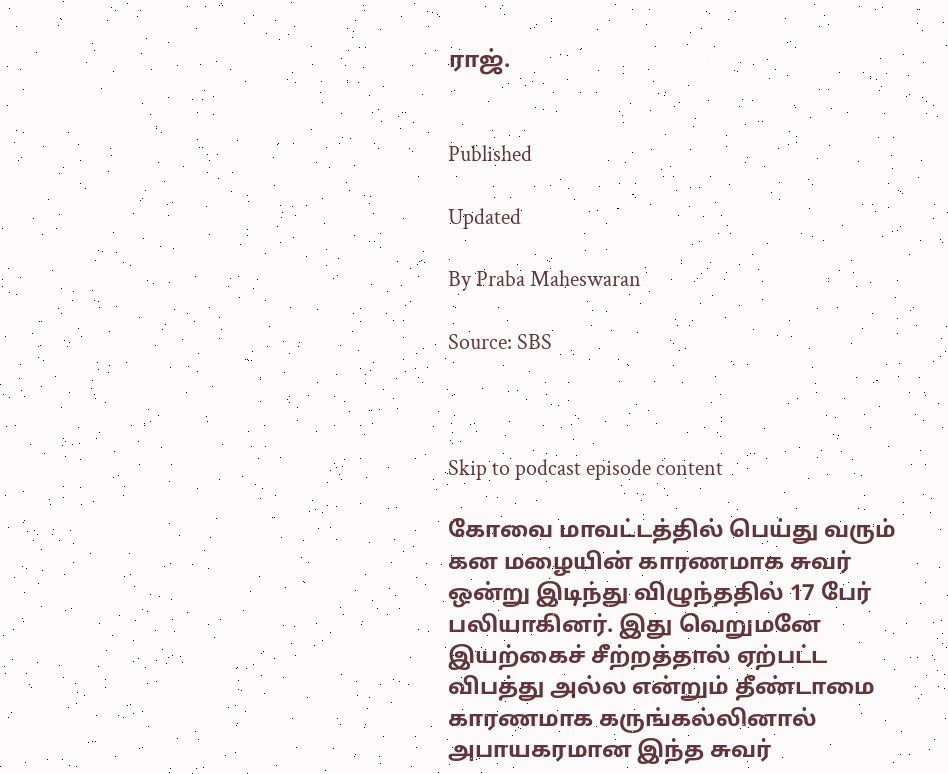ராஜ்.


Published

Updated

By Praba Maheswaran

Source: SBS



Skip to podcast episode content

கோவை மாவட்டத்தில் பெய்து வரும் கன மழையின் காரணமாக சுவர் ஒன்று இடிந்து விழுந்ததில் 17 பேர் பலியாகினர். இது வெறுமனே இயற்கைச் சீற்றத்தால் ஏற்பட்ட விபத்து அல்ல என்றும் தீண்டாமை காரணமாக கருங்கல்லினால் அபாயகரமான இந்த சுவர்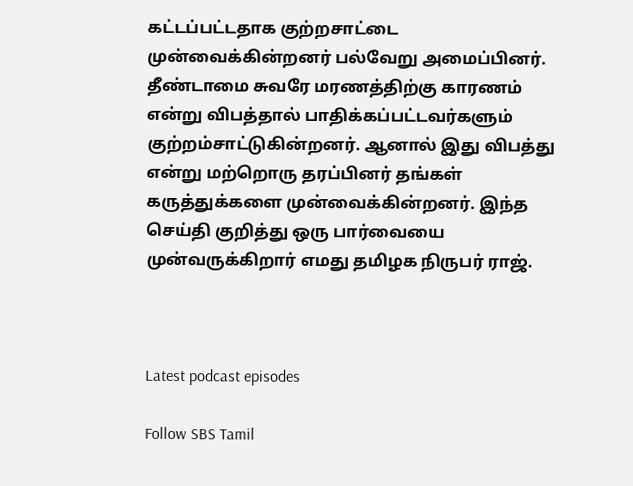கட்டப்பட்டதாக குற்றசாட்டை முன்வைக்கின்றனர் பல்வேறு அமைப்பினர். தீண்டாமை சுவரே மரணத்திற்கு காரணம் என்று விபத்தால் பாதிக்கப்பட்டவர்களும் குற்றம்சாட்டுகின்றனர். ஆனால் இது விபத்து என்று மற்றொரு தரப்பினர் தங்கள் கருத்துக்களை முன்வைக்கின்றனர். இந்த செய்தி குறித்து ஒரு பார்வையை முன்வருக்கிறார் எமது தமிழக நிருபர் ராஜ்.



Latest podcast episodes

Follow SBS Tamil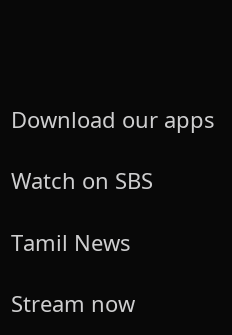Download our apps

Watch on SBS

Tamil News

Stream now